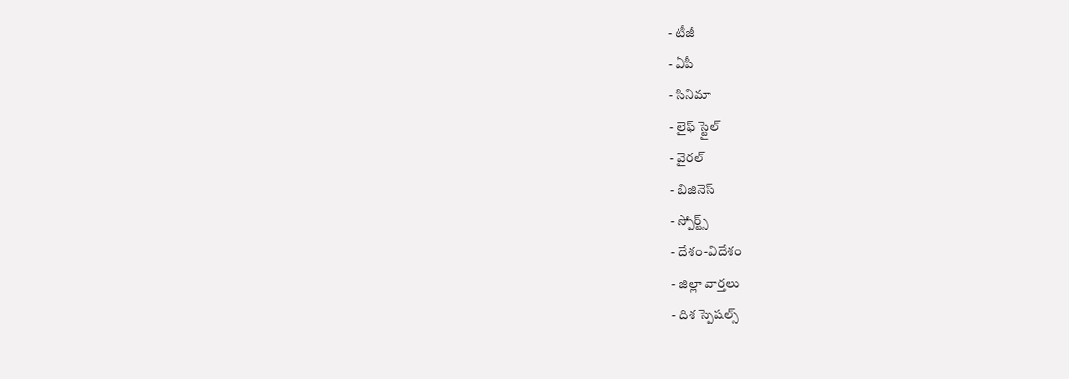- టీజీ
- ఏపీ
- సినిమా
- లైఫ్ స్టైల్
- వైరల్
- బిజినెస్
- స్పోర్ట్స్
- దేశం-విదేశం
- జిల్లా వార్తలు
- దిశ స్పెషల్స్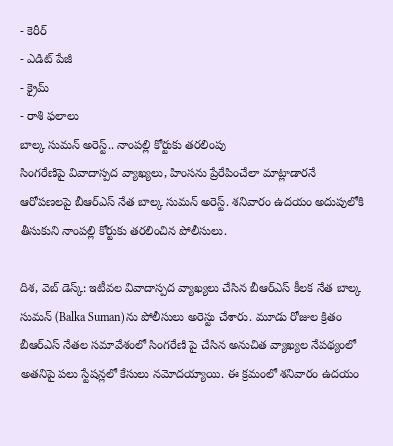- కెరీర్
- ఎడిట్ పేజీ
- క్రైమ్
- రాశి ఫలాలు
బాల్క సుమన్ అరెస్ట్.. నాంపల్లి కోర్టుకు తరలింపు
సింగరేణిపై వివాదాస్పద వ్యాఖ్యలు, హింసను ప్రేరేపించేలా మాట్లాడారనే ఆరోపణలపై బీఆర్ఎస్ నేత బాల్క సుమన్ అరెస్ట్. శనివారం ఉదయం అదుపులోకి తీసుకుని నాంపల్లి కోర్టుకు తరలించిన పోలీసులు.

దిశ, వెబ్ డెస్క్: ఇటీవల వివాదాస్పద వ్యాఖ్యలు చేసిన బీఆర్ఎస్ కీలక నేత బాల్క సుమన్ (Balka Suman)ను పోలీసులు అరెస్టు చేశారు. మూడు రోజుల క్రితం బీఆర్ఎస్ నేతల సమావేశంలో సింగరేణి పై చేసిన అనుచిత వ్యాఖ్యల నేపథ్యంలో అతనిపై పలు స్టేషన్లలో కేసులు నమోదయ్యాయి. ఈ క్రమంలో శనివారం ఉదయం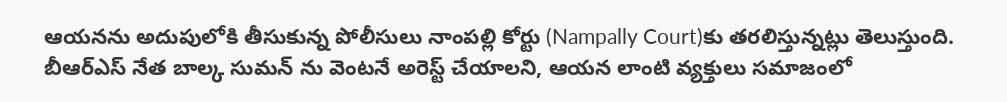ఆయనను అదుపులోకి తీసుకున్న పోలీసులు నాంపల్లి కోర్టు (Nampally Court)కు తరలిస్తున్నట్లు తెలుస్తుంది. బీఆర్ఎస్ నేత బాల్క సుమన్ ను వెంటనే అరెస్ట్ చేయాలని, ఆయన లాంటి వ్యక్తులు సమాజంలో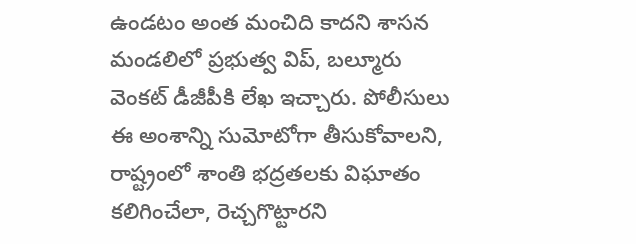ఉండటం అంత మంచిది కాదని శాసన మండలిలో ప్రభుత్వ విప్, బల్మూరు వెంకట్ డీజీపీకి లేఖ ఇచ్చారు. పోలీసులు ఈ అంశాన్ని సుమోటోగా తీసుకోవాలని, రాష్ట్రంలో శాంతి భద్రతలకు విఘాతం కలిగించేలా, రెచ్చగొట్టారని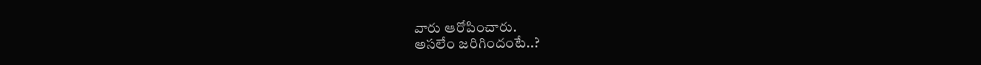వారు ఆరోపించారు.
అసలేం జరిగిందంటే..?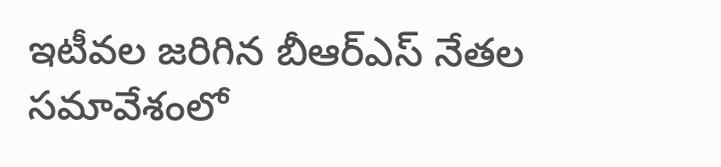ఇటీవల జరిగిన బీఆర్ఎస్ నేతల సమావేశంలో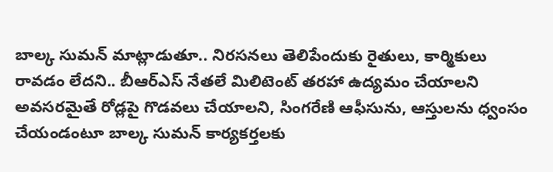బాల్క సుమన్ మాట్లాడుతూ.. నిరసనలు తెలిపేందుకు రైతులు, కార్మికులు రావడం లేదని.. బీఆర్ఎస్ నేతలే మిలిటెంట్ తరహా ఉద్యమం చేయాలని అవసరమైతే రోడ్లపై గొడవలు చేయాలని, సింగరేణి ఆఫీసును, ఆస్తులను ధ్వంసం చేయండంటూ బాల్క సుమన్ కార్యకర్తలకు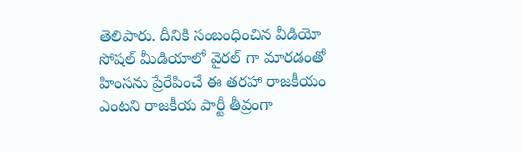తెలిపారు. దీనికి సంబంధించిన వీడియో సోషల్ మీడియాలో వైరల్ గా మారడంతో హింసను ప్రేరేపించే ఈ తరహా రాజకీయం ఎంటని రాజకీయ పార్టీ తీవ్రంగా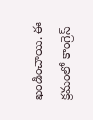ఖండించాయి. ఈ క్రమంలో కాంగ్రెస్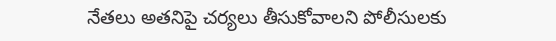నేతలు అతనిపై చర్యలు తీసుకోవాలని పోలీసులకు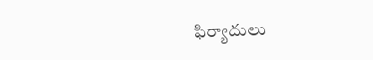ఫిర్యాదులు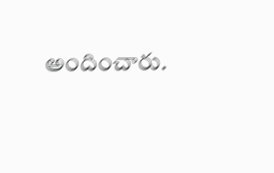అందించారు.